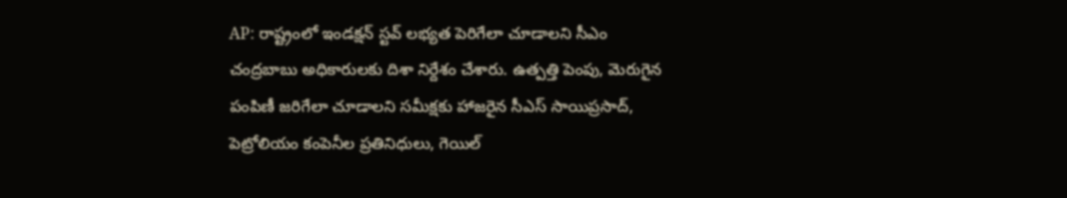AP: రాష్ట్రంలో ఇండక్షన్ స్టవ్ లభ్యత పెరిగేలా చూడాలని సీఎం చంద్రబాబు అధికారులకు దిశా నిర్దేశం చేశారు. ఉత్పత్తి పెంపు, మెరుగైన పంపిణీ జరిగేలా చూడాలని సమీక్షకు హాజరైన సీఎస్ సాయిప్రసాద్, పెట్రోలియం కంపెనీల ప్రతినిధులు, గెయిల్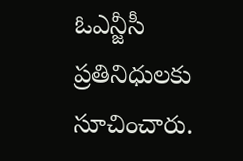ఓఎన్జీసీ ప్రతినిధులకు సూచించారు.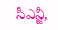సీఎన్జీ,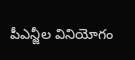పీఎన్జీల వినియోగం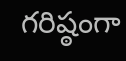గరిష్ఠంగా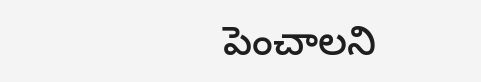పెంచాలని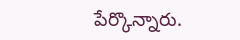పేర్కొన్నారు.